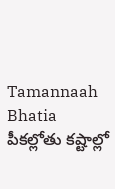Tamannaah Bhatia పీకల్లోతు కష్టాల్లో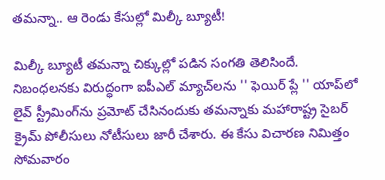తమన్నా.. ఆ రెండు కేసుల్లో మిల్కీ బ్యూటీ!

మిల్కీ బ్యూటీ తమన్నా చిక్కుల్లో పడిన సంగతి తెలిసిందే. నిబంధలనకు విరుద్ధంగా ఐపీఎల్ మ్యాచ్‌లను '' ఫెయిర్ ప్లే '' యాప్‌లో లైవ్ స్ట్రీమింగ్‌ను ప్రమోట్ చేసినందుకు తమన్నాకు మహారాష్ట్ర సైబర్ క్రైమ్ పోలీసులు నోటీసులు జారీ చేశారు. ఈ కేసు విచారణ నిమిత్తం సోమవారం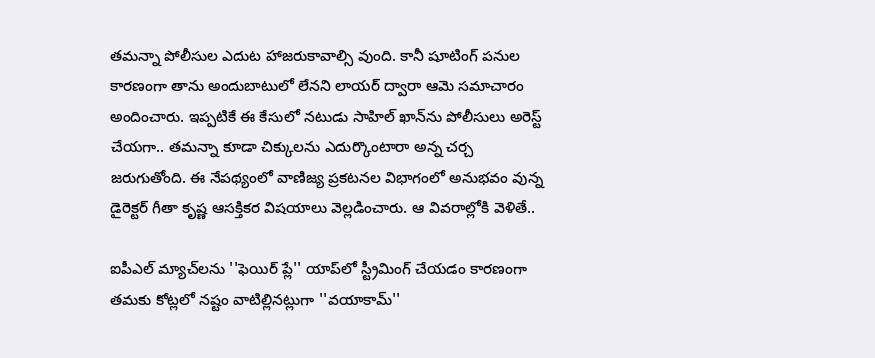తమన్నా పోలీసుల ఎదుట హాజరుకావాల్సి వుంది. కానీ షూటింగ్ పనుల కారణంగా తాను అందుబాటులో లేనని లాయర్ ద్వారా ఆమె సమాచారం అందించారు. ఇప్పటికే ఈ కేసులో నటుడు సాహిల్ ఖాన్‌ను పోలీసులు అరెస్ట్ చేయగా.. తమన్నా కూడా చిక్కులను ఎదుర్కొంటారా అన్న చర్చ జరుగుతోంది. ఈ నేపథ్యంలో వాణిజ్య ప్రకటనల విభాగంలో అనుభవం వున్న డైరెక్టర్ గీతా కృష్ణ ఆసక్తికర విషయాలు వెల్లడించారు. ఆ వివరాల్లోకి వెళితే..

ఐపీఎల్ మ్యాచ్‌లను ''ఫెయిర్ ప్లే'' యాప్‌లో స్ట్రీమింగ్ చేయడం కారణంగా తమకు కోట్లలో నష్టం వాటిల్లినట్లుగా ''వయాకామ్''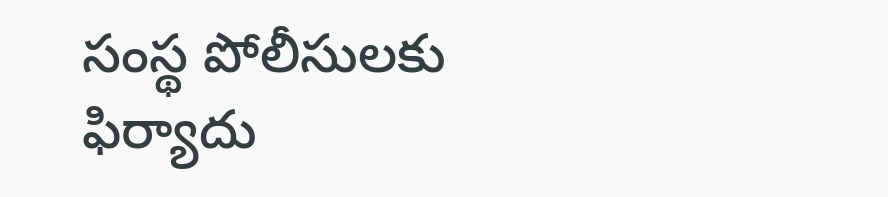సంస్థ పోలీసులకు ఫిర్యాదు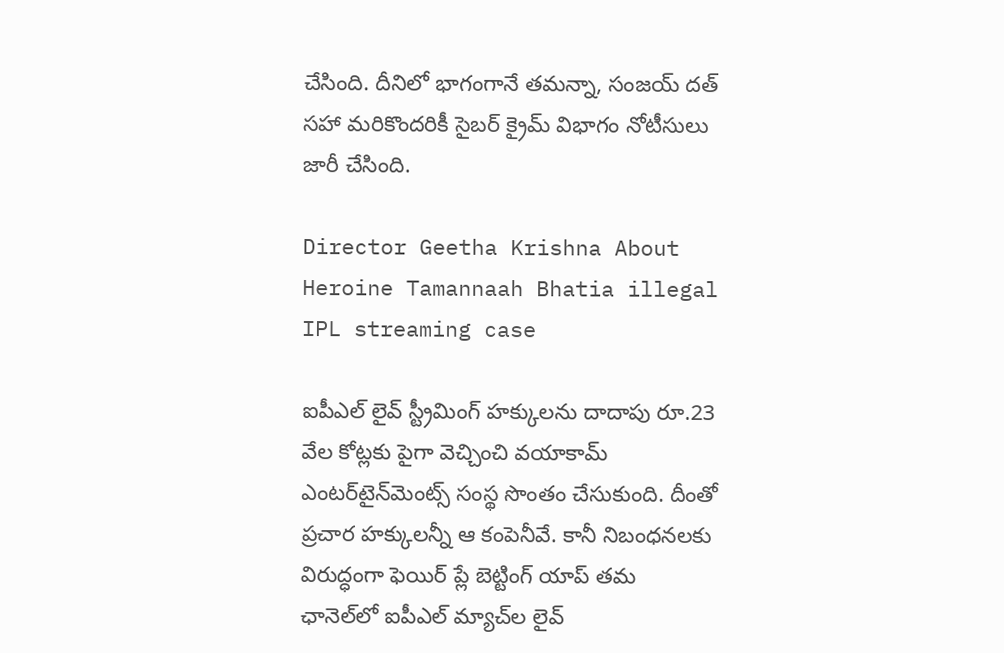చేసింది. దీనిలో భాగంగానే తమన్నా, సంజయ్ దత్ సహా మరికొందరికీ సైబర్ క్రైమ్ విభాగం నోటీసులు జారీ చేసింది.

Director Geetha Krishna About Heroine Tamannaah Bhatia illegal IPL streaming case

ఐపీఎల్ లైవ్ స్ట్రీమింగ్ హక్కులను దాదాపు రూ.23 వేల కోట్లకు పైగా వెచ్చించి వయాకామ్ ఎంటర్‌టైన్‌మెంట్స్ సంస్థ సొంతం చేసుకుంది. దీంతో ప్రచార హక్కులన్నీ ఆ కంపెనీవే. కానీ నిబంధనలకు విరుద్ధంగా ఫెయిర్ ప్లే బెట్టింగ్ యాప్ తమ ఛానెల్‌లో ఐపీఎల్ మ్యాచ్‌ల లైవ్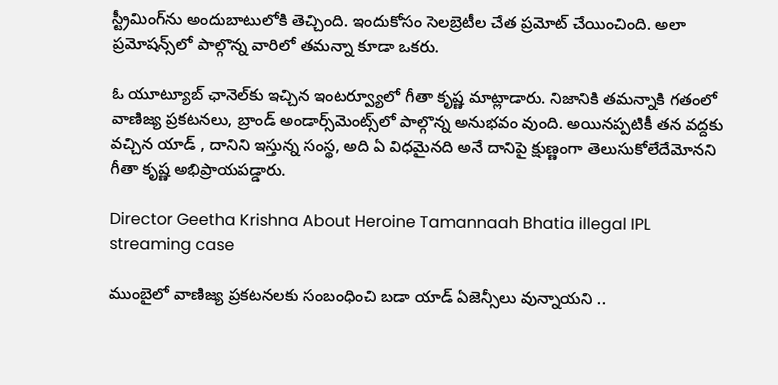స్ట్రీమింగ్‌ను అందుబాటులోకి తెచ్చింది. ఇందుకోసం సెలబ్రెటీల చేత ప్రమోట్ చేయించింది. అలా ప్రమోషన్స్‌లో పాల్గొన్న వారిలో తమన్నా కూడా ఒకరు.

ఓ యూట్యూబ్ ఛానెల్‌కు ఇచ్చిన ఇంటర్వ్యూలో గీతా కృష్ణ మాట్లాడారు. నిజానికి తమన్నాకి గతంలో వాణిజ్య ప్రకటనలు, బ్రాండ్ అండార్స్‌మెంట్స్‌లో పాల్గొన్న అనుభవం వుంది. అయినప్పటికీ తన వద్దకు వచ్చిన యాడ్ , దానిని ఇస్తున్న సంస్థ, అది ఏ విధమైనది అనే దానిపై క్షుణ్ణంగా తెలుసుకోలేదేమోనని గీతా కృష్ణ అభిప్రాయపడ్డారు.

Director Geetha Krishna About Heroine Tamannaah Bhatia illegal IPL streaming case

ముంబైలో వాణిజ్య ప్రకటనలకు సంబంధించి బడా యాడ్ ఏజెన్సీలు వున్నాయని ..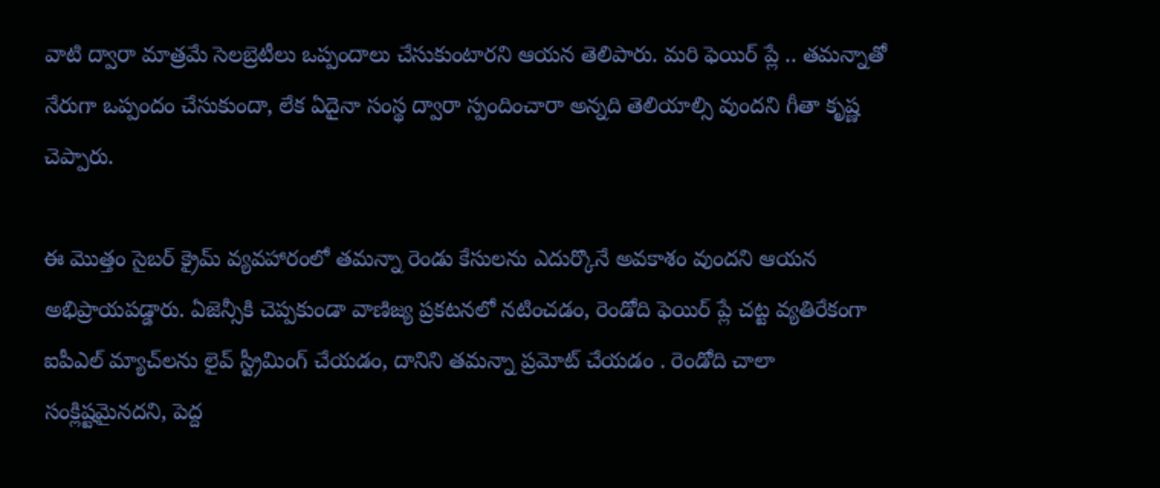వాటి ద్వారా మాత్రమే సెలబ్రెటీలు ఒప్పందాలు చేసుకుంటారని ఆయన తెలిపారు. మరి ఫెయిర్ ప్లే .. తమన్నాతో నేరుగా ఒప్పందం చేసుకుందా, లేక ఏదైనా సంస్థ ద్వారా స్పందించారా అన్నది తెలియాల్సి వుందని గీతా కృష్ణ చెప్పారు.

ఈ మొత్తం సైబర్ క్రైమ్ వ్యవహారంలో తమన్నా రెండు కేసులను ఎదుర్కొనే అవకాశం వుందని ఆయన అభిప్రాయపడ్డారు. ఏజెన్సీకి చెప్పకుండా వాణిజ్య ప్రకటనలో నటించడం, రెండోది ఫెయిర్ ప్లే చట్ట వ్యతిరేకంగా ఐపీఎల్ మ్యాచ్‌లను లైవ్ స్ట్రీమింగ్ చేయడం, దానిని తమన్నా ప్రమోట్ చేయడం . రెండోది చాలా సంక్లిష్టమైనదని, పెద్ద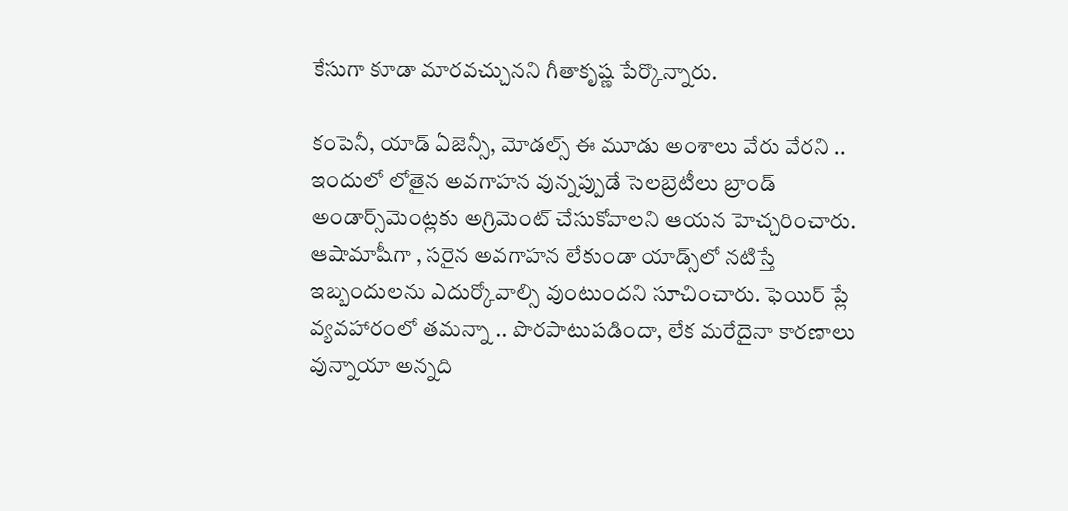కేసుగా కూడా మారవచ్చునని గీతాకృష్ణ పేర్కొన్నారు.

కంపెనీ, యాడ్ ఏజెన్సీ, మోడల్స్ ఈ మూడు అంశాలు వేరు వేరని .. ఇందులో లోతైన అవగాహన వున్నప్పుడే సెలబ్రెటీలు బ్రాండ్ అండార్స్‌మెంట్లకు అగ్రిమెంట్ చేసుకోవాలని ఆయన హెచ్చరించారు. ఆషామాషీగా , సరైన అవగాహన లేకుండా యాడ్స్‌లో నటిస్తే ఇబ్బందులను ఎదుర్కోవాల్సి వుంటుందని సూచించారు. ఫెయిర్ ప్లే వ్యవహారంలో తమన్నా .. పొరపాటుపడిందా, లేక మరేదైనా కారణాలు వున్నాయా అన్నది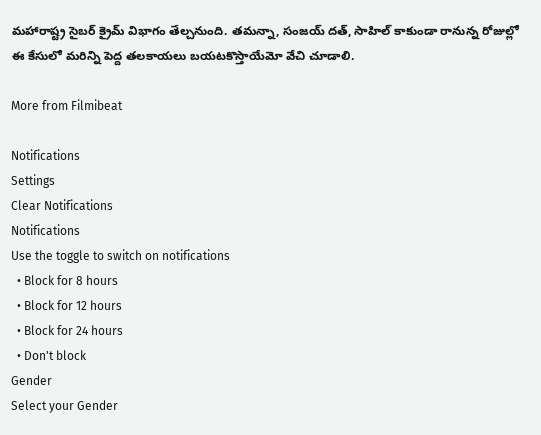మహారాష్ట్ర సైబర్ క్రైమ్ విభాగం తేల్చనుంది. తమన్నా, సంజయ్ దత్, సాహిల్ కాకుండా రానున్న రోజుల్లో ఈ కేసులో మరిన్ని పెద్ద తలకాయలు బయటకొస్తాయేమో వేచి చూడాలి.

More from Filmibeat

Notifications
Settings
Clear Notifications
Notifications
Use the toggle to switch on notifications
  • Block for 8 hours
  • Block for 12 hours
  • Block for 24 hours
  • Don't block
Gender
Select your Gender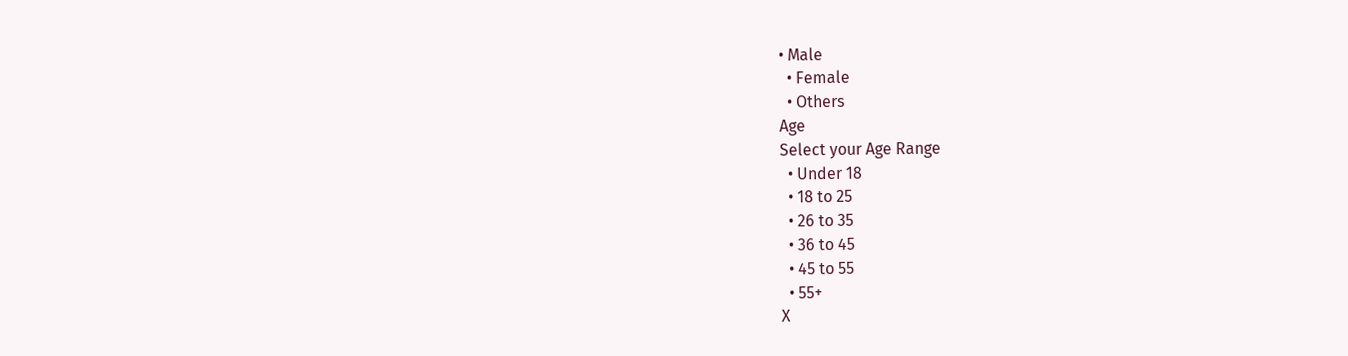• Male
  • Female
  • Others
Age
Select your Age Range
  • Under 18
  • 18 to 25
  • 26 to 35
  • 36 to 45
  • 45 to 55
  • 55+
X